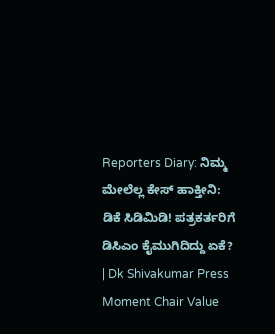Reporters Diary: ನಿಮ್ಮ ಮೇಲೆಲ್ಲ ಕೇಸ್‌ ಹಾಕ್ತೀನಿ: ಡಿಕೆ ಸಿಡಿಮಿಡಿ! ಪತ್ರಕರ್ತರಿಗೆ ಡಿಸಿಎಂ ಕೈಮುಗಿದಿದ್ದು ಏಕೆ? | Dk Shivakumar Press Moment Chair Value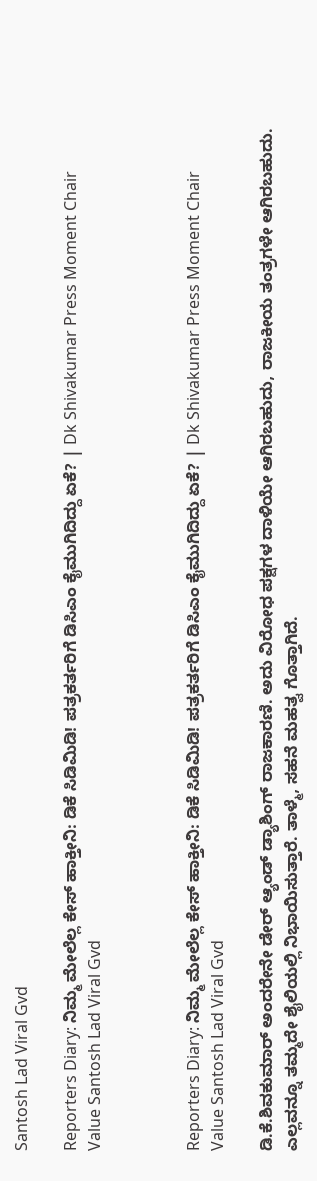Santosh Lad Viral Gvd

Reporters Diary: ನಿಮ್ಮ ಮೇಲೆಲ್ಲ ಕೇಸ್‌ ಹಾಕ್ತೀನಿ: ಡಿಕೆ ಸಿಡಿಮಿಡಿ! ಪತ್ರಕರ್ತರಿಗೆ ಡಿಸಿಎಂ ಕೈಮುಗಿದಿದ್ದು ಏಕೆ? | Dk Shivakumar Press Moment Chair Value Santosh Lad Viral Gvd



Reporters Diary: ನಿಮ್ಮ ಮೇಲೆಲ್ಲ ಕೇಸ್‌ ಹಾಕ್ತೀನಿ: ಡಿಕೆ ಸಿಡಿಮಿಡಿ! ಪತ್ರಕರ್ತರಿಗೆ ಡಿಸಿಎಂ ಕೈಮುಗಿದಿದ್ದು ಏಕೆ? | Dk Shivakumar Press Moment Chair Value Santosh Lad Viral Gvd

ಡಿ.ಕೆ.ಶಿವಕುಮಾರ್‌ ಅಂದರೇನೇ ಡೇರ್‌ ಆ್ಯಂಡ್‌ ಡ್ಯಾಶಿಂಗ್‌ ರಾಜಕಾರಣಿ. ಅದು ವಿರೋಧ ಪಕ್ಷಗಳ ದಾಳಿಯೇ ಆಗಿರಬಹುದು, ರಾಜಕೀಯ ತಂತ್ರಗಳೇ ಆಗಿರಬಹುದು. ಎಲ್ಲವನ್ನೂ ತಮ್ಮದೇ ಶೈಲಿಯಲ್ಲಿ ನಿಭಾಯಿಸುತ್ತಾರೆ. ತಾಳ್ಮೆ, ಸಹನೆ ಮಹತ್ವ ಗೊತ್ತಾಗಿದೆ.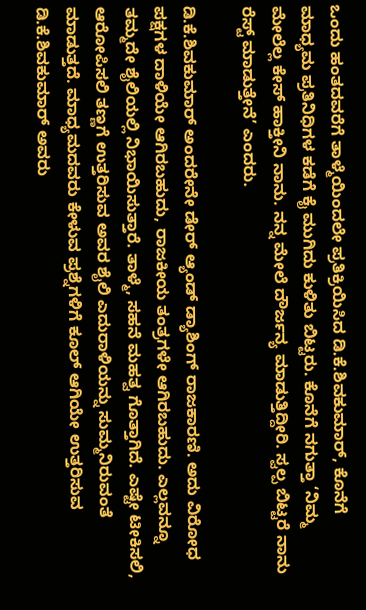ಒಂದು ಹಂತದವರೆಗೆ ತಾಳ್ಮೆಯಿಂದಲೇ ಪ್ರತಿಕ್ರಿಯಿಸಿದ ಡಿ.ಕೆ.ಶಿವಕುಮಾರ್‌, ಕೊನೆಗೆ ಮಾಧ್ಯಮ ಪ್ರತಿನಿಧಿಗಳ ಕಡೆಗೆ ಕೈ ಮುಗಿದು ಕುಳಿತು ಬಿಟ್ಟರು. ಕೊನೆಗೆ ನಗುತ್ತಾ ‘ನಿಮ್ಮ ಮೇಲೆಲ್ಲ ಕೇಸ್‌ ಹಾಕ್ತೀನಿ ನಾನು. ನನ್ನ ಮೇಲೆ ದೌರ್ಜನ್ಯ ಮಾಡುತ್ತಿದ್ದೀರಿ. ಸ್ವಲ್ಪ ಬಿಟ್ಟರೆ ನಾನು ರೆಸ್ಟ್‌ ಮಾಡುತ್ತೇನೆ’ ಎಂದರು.

ಡಿ.ಕೆ.ಶಿವಕುಮಾರ್‌ ಅಂದರೇನೇ ಡೇರ್‌ ಆ್ಯಂಡ್‌ ಡ್ಯಾಶಿಂಗ್‌ ರಾಜಕಾರಣಿ. ಅದು ವಿರೋಧ ಪಕ್ಷಗಳ ದಾಳಿಯೇ ಆಗಿರಬಹುದು, ರಾಜಕೀಯ ತಂತ್ರಗಳೇ ಆಗಿರಬಹುದು. ಎಲ್ಲವನ್ನೂ ತಮ್ಮದೇ ಶೈಲಿಯಲ್ಲಿ ನಿಭಾಯಿಸುತ್ತಾರೆ. ತಾಳ್ಮೆ, ಸಹನೆ ಮಹತ್ವ ಗೊತ್ತಾಗಿದೆ. ಎಷ್ಟೇ ಟೀಕಿಸಲಿ, ಆರೋಪಿಸಲಿ ತಣ್ಣಗೆ ಉತ್ತರಿಸುವ ಅವರ ಶೈಲಿ ಎದುರಾಳಿಯನ್ನು ಸುಮ್ಮನಿರುವಂತೆ ಮಾಡುತ್ತದೆ. ಮಾಧ್ಯಮದವರು ಕೇಳುವ ಪ್ರಶ್ನೆಗಳಿಗೆ ಕೂಲ್‌ ಆಗಿಯೇ ಉತ್ತರಿಸುವ ಡಿ.ಕೆ.ಶಿವಕುಮಾರ್‌ ಅವರು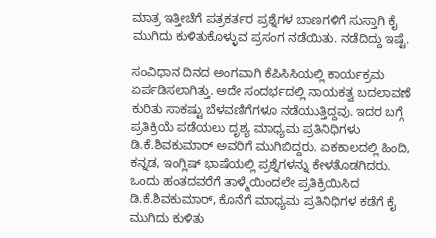ಮಾತ್ರ ಇತ್ತೀಚೆಗೆ ಪತ್ರಕರ್ತರ ಪ್ರಶ್ನೆಗಳ ಬಾಣಗಳಿಗೆ ಸುಸ್ತಾಗಿ ಕೈ ಮುಗಿದು ಕುಳಿತುಕೊಳ್ಳುವ ಪ್ರಸಂಗ ನಡೆಯಿತು. ನಡೆದಿದ್ದು ಇಷ್ಟೆ.

ಸಂವಿಧಾನ ದಿನದ ಅಂಗವಾಗಿ ಕೆಪಿಸಿಸಿಯಲ್ಲಿ ಕಾರ್ಯಕ್ರಮ ಏರ್ಪಡಿಸಲಾಗಿತ್ತು. ಅದೇ ಸಂದರ್ಭದಲ್ಲಿ ನಾಯಕತ್ವ ಬದಲಾವಣೆ ಕುರಿತು ಸಾಕಷ್ಟು ಬೆಳವಣಿಗೆಗಳೂ ನಡೆಯುತ್ತಿದ್ದವು. ಇದರ ಬಗ್ಗೆ ಪ್ರತಿಕ್ರಿಯೆ ಪಡೆಯಲು ದೃಶ್ಯ ಮಾಧ್ಯಮ ಪ್ರತಿನಿಧಿಗಳು ಡಿ.ಕೆ.ಶಿವಕುಮಾರ್‌ ಅವರಿಗೆ ಮುಗಿಬಿದ್ದರು. ಏಕಕಾಲದಲ್ಲಿ ಹಿಂದಿ, ಕನ್ನಡ, ಇಂಗ್ಲಿಷ್‌ ಭಾಷೆಯಲ್ಲಿ ಪ್ರಶ್ನೆಗಳನ್ನು ಕೇಳತೊಡಗಿದರು. ಒಂದು ಹಂತದವರೆಗೆ ತಾಳ್ಮೆಯಿಂದಲೇ ಪ್ರತಿಕ್ರಿಯಿಸಿದ ಡಿ.ಕೆ.ಶಿವಕುಮಾರ್‌, ಕೊನೆಗೆ ಮಾಧ್ಯಮ ಪ್ರತಿನಿಧಿಗಳ ಕಡೆಗೆ ಕೈ ಮುಗಿದು ಕುಳಿತು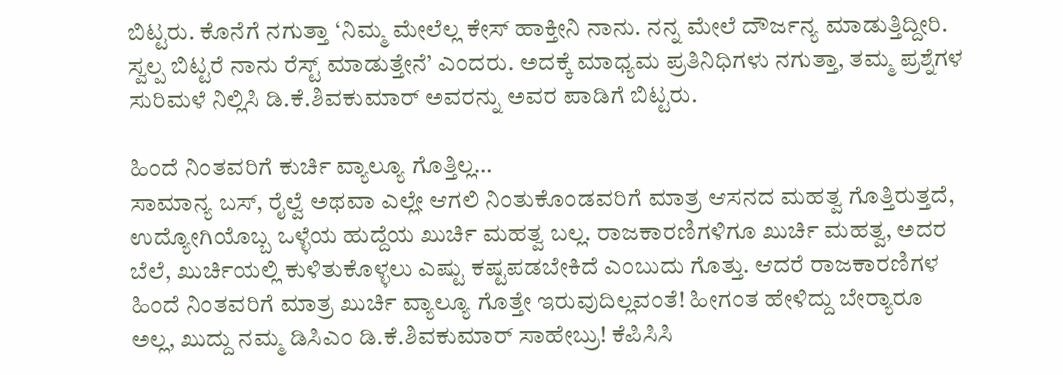ಬಿಟ್ಟರು. ಕೊನೆಗೆ ನಗುತ್ತಾ ‘ನಿಮ್ಮ ಮೇಲೆಲ್ಲ ಕೇಸ್‌ ಹಾಕ್ತೀನಿ ನಾನು. ನನ್ನ ಮೇಲೆ ದೌರ್ಜನ್ಯ ಮಾಡುತ್ತಿದ್ದೀರಿ. ಸ್ವಲ್ಪ ಬಿಟ್ಟರೆ ನಾನು ರೆಸ್ಟ್‌ ಮಾಡುತ್ತೇನೆ’ ಎಂದರು. ಅದಕ್ಕೆ ಮಾಧ್ಯಮ ಪ್ರತಿನಿಧಿಗಳು ನಗುತ್ತಾ, ತಮ್ಮ ಪ್ರಶ್ನೆಗಳ ಸುರಿಮಳೆ ನಿಲ್ಲಿಸಿ ಡಿ.ಕೆ.ಶಿವಕುಮಾರ್‌ ಅವರನ್ನು ಅವರ ಪಾಡಿಗೆ ಬಿಟ್ಟರು.

ಹಿಂದೆ ನಿಂತವರಿಗೆ ಕುರ್ಚಿ ವ್ಯಾಲ್ಯೂ ಗೊತ್ತಿಲ್ಲ…
ಸಾಮಾನ್ಯ ಬಸ್, ರೈಲ್ವೆ ಅಥವಾ ಎಲ್ಲೇ ಆಗಲಿ ನಿಂತುಕೊಂಡವರಿಗೆ ಮಾತ್ರ ಆಸನದ ಮಹತ್ವ ಗೊತ್ತಿರುತ್ತದೆ, ಉದ್ಯೋಗಿಯೊಬ್ಬ ಒಳ್ಳೆಯ ಹುದ್ದೆಯ ಖುರ್ಚಿ ಮಹತ್ವ ಬಲ್ಲ. ರಾಜಕಾರಣಿಗಳಿಗೂ ಖುರ್ಚಿ ಮಹತ್ವ, ಅದರ ಬೆಲೆ, ಖುರ್ಚಿಯಲ್ಲಿ ಕುಳಿತುಕೊಳ್ಳಲು ಎಷ್ಟು ಕಷ್ಟಪಡಬೇಕಿದೆ ಎಂಬುದು ಗೊತ್ತು. ಆದರೆ ರಾಜಕಾರಣಿಗಳ ಹಿಂದೆ ನಿಂತವರಿಗೆ ಮಾತ್ರ ಖುರ್ಚಿ ವ್ಯಾಲ್ಯೂ ಗೊತ್ತೇ ಇರುವುದಿಲ್ಲವಂತೆ! ಹೀಗಂತ ಹೇಳಿದ್ದು ಬೇರ್‍ಯಾರೂ ಅಲ್ಲ, ಖುದ್ದು ನಮ್ಮ ಡಿಸಿಎಂ ಡಿ.ಕೆ.ಶಿವಕುಮಾರ್‌ ಸಾಹೇಬ್ರು! ಕೆಪಿಸಿಸಿ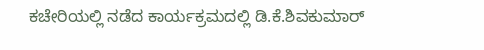ಕಚೇರಿಯಲ್ಲಿ ನಡೆದ ಕಾರ್ಯಕ್ರಮದಲ್ಲಿ ಡಿ.ಕೆ.ಶಿವಕುಮಾರ್‌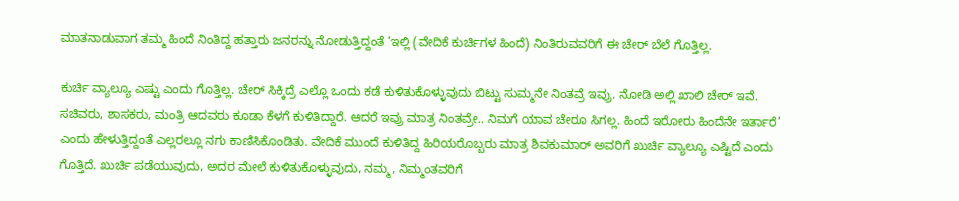ಮಾತನಾಡುವಾಗ ತಮ್ಮ ಹಿಂದೆ ನಿಂತಿದ್ದ ಹತ್ತಾರು ಜನರನ್ನು ನೋಡುತ್ತಿದ್ದಂತೆ ‘ಇಲ್ಲಿ (ವೇದಿಕೆ ಕುರ್ಚಿಗಳ ಹಿಂದೆ) ನಿಂತಿರುವವರಿಗೆ ಈ ಚೇರ್ ಬೆಲೆ ಗೊತ್ತಿಲ್ಲ.

ಕುರ್ಚಿ ವ್ಯಾಲ್ಯೂ ಎಷ್ಟು ಎಂದು ಗೊತ್ತಿಲ್ಲ. ಚೇರ್ ಸಿಕ್ಕಿದ್ರೆ ಎಲ್ಲೊ ಒಂದು ಕಡೆ ಕುಳಿತುಕೊಳ್ಳುವುದು ಬಿಟ್ಟು ಸುಮ್ಮನೇ ನಿಂತವ್ರೆ ಇವ್ರು. ನೋಡಿ ಅಲ್ಲಿ ಖಾಲಿ ಚೇರ್ ಇವೆ. ಸಚಿವರು, ಶಾಸಕರು, ಮಂತ್ರಿ ಆದವರು ಕೂಡಾ ಕೆಳಗೆ ಕುಳಿತಿದ್ದಾರೆ. ಆದರೆ ಇವ್ರು ಮಾತ್ರ ನಿಂತವ್ರೇ.. ನಿಮಗೆ ಯಾವ ಚೇರೂ ಸಿಗಲ್ಲ. ಹಿಂದೆ ಇರೋರು ಹಿಂದೆನೇ ಇರ್ತಾರೆ’ ಎಂದು ಹೇಳುತ್ತಿದ್ದಂತೆ ಎಲ್ಲರಲ್ಲೂ ನಗು ಕಾಣಿಸಿಕೊಂಡಿತು. ವೇದಿಕೆ ಮುಂದೆ ಕುಳಿತಿದ್ದ ಹಿರಿಯರೊಬ್ಬರು ಮಾತ್ರ ಶಿವಕುಮಾರ್‌ ಅವರಿಗೆ ಖುರ್ಚಿ ವ್ಯಾಲ್ಯೂ ಎಷ್ಟಿದೆ ಎಂದು ಗೊತ್ತಿದೆ. ಖುರ್ಚಿ ಪಡೆಯುವುದು, ಅದರ ಮೇಲೆ ಕುಳಿತುಕೊಳ್ಳುವುದು, ನಮ್ಮ, ನಿಮ್ಮಂತವರಿಗೆ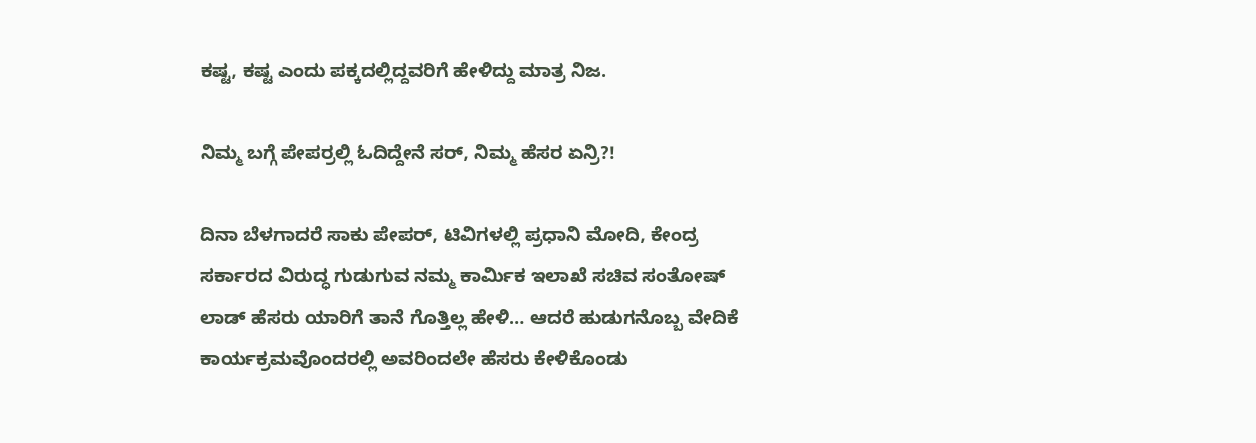ಕಷ್ಟ, ಕಷ್ಟ ಎಂದು ಪಕ್ಕದಲ್ಲಿದ್ದವರಿಗೆ ಹೇಳಿದ್ದು ಮಾತ್ರ ನಿಜ.

ನಿಮ್ಮ ಬಗ್ಗೆ ಪೇಪರ್ರಲ್ಲಿ ಓದಿದ್ದೇನೆ ಸರ್, ನಿಮ್ಮ ಹೆಸರ ಏನ್ರಿ?!

ದಿನಾ ಬೆಳಗಾದರೆ ಸಾಕು ಪೇಪರ್, ಟಿವಿಗಳಲ್ಲಿ ಪ್ರಧಾನಿ ಮೋದಿ, ಕೇಂದ್ರ ಸರ್ಕಾರದ ವಿರುದ್ಧ ಗುಡುಗುವ ನಮ್ಮ ಕಾರ್ಮಿಕ ಇಲಾಖೆ ಸಚಿವ ಸಂತೋಷ್ ಲಾಡ್ ಹೆಸರು ಯಾರಿಗೆ ತಾನೆ ಗೊತ್ತಿಲ್ಲ ಹೇಳಿ… ಆದರೆ ಹುಡುಗನೊಬ್ಬ ವೇದಿಕೆ ಕಾರ್ಯಕ್ರಮವೊಂದರಲ್ಲಿ ಅವರಿಂದಲೇ ಹೆಸರು ಕೇಳಿಕೊಂಡು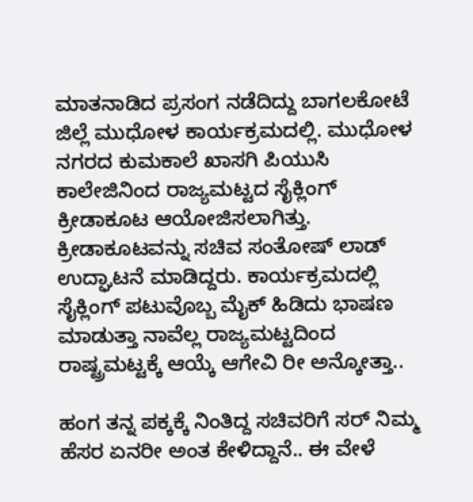ಮಾತನಾಡಿದ ಪ್ರಸಂಗ ನಡೆದಿದ್ದು ಬಾಗಲಕೋಟೆ ಜಿಲ್ಲೆ ಮುಧೋಳ ಕಾರ್ಯಕ್ರಮದಲ್ಲಿ. ಮುಧೋಳ‌ ನಗರದ ಕುಮಕಾಲೆ ಖಾಸಗಿ ಪಿಯುಸಿ ಕಾಲೇಜಿನಿಂದ ರಾಜ್ಯಮಟ್ಟದ ಸೈಕ್ಲಿಂಗ್ ಕ್ರೀಡಾಕೂಟ ಆಯೋಜಿಸಲಾಗಿತ್ತು. ಕ್ರೀಡಾಕೂಟವನ್ನು ಸಚಿವ ಸಂತೋಷ್ ಲಾಡ್ ಉದ್ಘಾಟನೆ ಮಾಡಿದ್ದರು. ಕಾರ್ಯಕ್ರಮದಲ್ಲಿ ಸೈಕ್ಲಿಂಗ್ ಪಟುವೊಬ್ಬ ಮೈಕ್‌ ಹಿಡಿದು ಭಾಷಣ ಮಾಡುತ್ತಾ ನಾವೆಲ್ಲ ರಾಜ್ಯಮಟ್ಟದಿಂದ ರಾಷ್ಟ್ರಮಟ್ಟಕ್ಕೆ ಆಯ್ಕೆ ಆಗೇವಿ ರೀ ಅನ್ಕೋತ್ತಾ..

ಹಂಗ ತನ್ನ ಪಕ್ಕಕ್ಕೆ ನಿಂತಿದ್ದ ಸಚಿವರಿಗೆ ಸರ್ ನಿಮ್ಮ ಹೆಸರ ಏನರೀ ಅಂತ ಕೇಳಿದ್ದಾನೆ.. ಈ ವೇಳೆ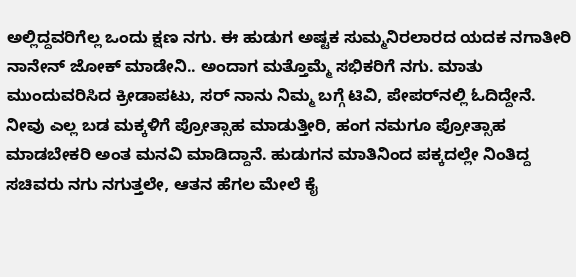ಅಲ್ಲಿದ್ದವರಿಗೆಲ್ಲ ಒಂದು ಕ್ಷಣ ನಗು. ಈ ಹುಡುಗ ಅಷ್ಟಕ ಸುಮ್ಮನಿರಲಾರದ ಯದಕ ನಗಾತೀರಿ ನಾನೇನ್‌ ಜೋಕ್ ಮಾಡೇನಿ.. ಅಂದಾಗ ಮತ್ತೊಮ್ಮೆ ಸಭಿಕರಿಗೆ ನಗು. ಮಾತು ಮುಂದುವರಿಸಿದ ಕ್ರೀಡಾಪಟು, ಸರ್ ನಾನು ನಿಮ್ಮ ಬಗ್ಗೆ ಟಿವಿ, ಪೇಪರ್‌ನಲ್ಲಿ ಓದಿದ್ದೇನೆ. ನೀವು ಎಲ್ಲ ಬಡ ಮಕ್ಕಳಿಗೆ ಪ್ರೋತ್ಸಾಹ ಮಾಡುತ್ತೀರಿ, ಹಂಗ ನಮಗೂ ಪ್ರೋತ್ಸಾಹ ಮಾಡಬೇಕರಿ ಅಂತ ಮನವಿ ಮಾಡಿದ್ದಾನೆ. ಹುಡುಗನ ಮಾತಿನಿಂದ ಪಕ್ಕದಲ್ಲೇ ನಿಂತಿದ್ದ ಸಚಿವರು ನಗು ನಗುತ್ತಲೇ, ಆತನ ಹೆಗಲ ಮೇಲೆ ಕೈ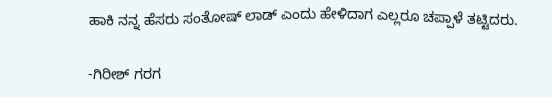ಹಾಕಿ ನನ್ನ ಹೆಸರು ಸಂತೋಷ್‌ ಲಾಡ್‌ ಎಂದು ಹೇಳಿದಾಗ ಎಲ್ಲರೂ ಚಪ್ಪಾಳೆ ತಟ್ಟಿದರು.

-ಗಿರೀಶ್‌ ಗರಗ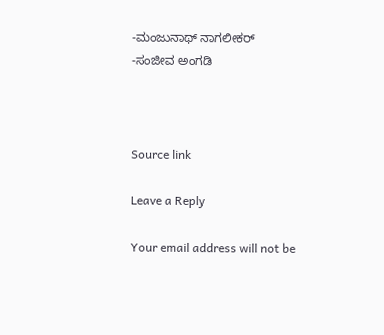-ಮಂಜುನಾಥ್‌ ನಾಗಲೀಕರ್‌
-ಸಂಜೀವ ಅಂಗಡಿ



Source link

Leave a Reply

Your email address will not be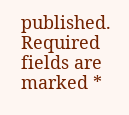published. Required fields are marked *